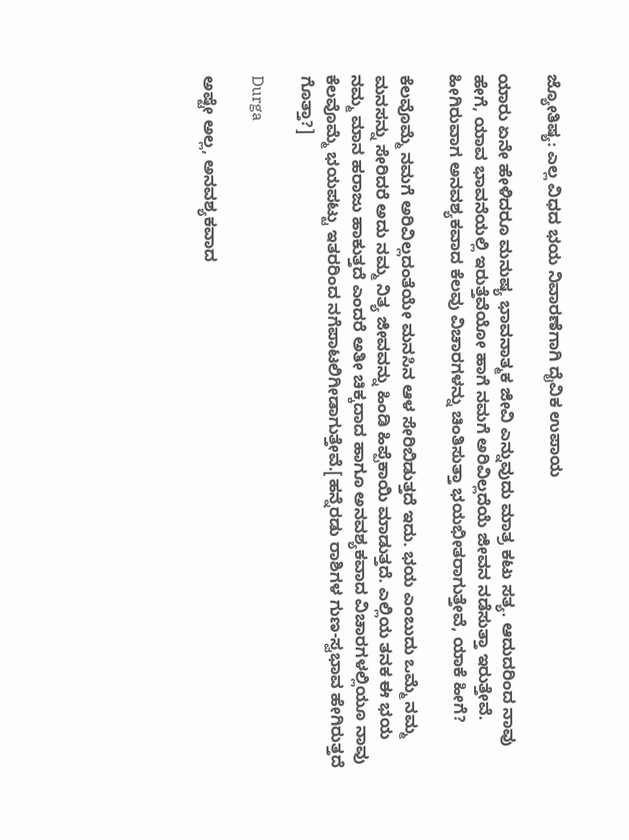ಜ್ಯೋತಿಷ್ಯ: ಎಲ್ಲ ವಿಧದ ಭಯ ನಿವಾರಣೆಗಾಗಿ ದೈವಿಕ ಉಪಾಯ

ಯಾರು ಏನೇ ಹೇಳಿದರೂ ಮನುಷ್ಯ ಭಾವನಾತ್ಮಕ ಜೀವಿ ಎನ್ನುವುದು ಮಾತ್ರ ಕಟು ಸತ್ಯ. ಆದುದರಿಂದ ನಾವು ಹೇಗೆ, ಯಾವ ಭಾವನೆಯಲ್ಲಿ ಇರುತ್ತೆವೆಯೋ ಹಾಗೆ ನಮಗೆ ಅರಿವಿಲ್ಲದೆಯೆ ಜೀವನ ನಡೆಸುತ್ತಾ ಇರುತ್ತೇವೆ. ಹೀಗಿರುವಾಗ ಅನವಶ್ಯಕವಾದ ಕೆಲವು ವಿಚಾರಗಳನ್ನು ಚಿಂತಿಸುತ್ತಾ ಭಯಭೀತರಾಗುತ್ತೇವೆ, ಯಾಕೆ ಹೀಗೆ?

ಕೆಲವೊಮ್ಮೆ ನಮಗೆ ಅರಿವಿಲ್ಲದಂತೆಯೇ ಮನಸಿನ ಆಳ ಸೇರಿಬಿಡುತ್ತದೆ ಇದು. ಭಯ ಎಂಬುದು ಒಮ್ಮೆ ನಮ್ಮ ಮನಸನ್ನು ಸೇರಿದರೆ ಅದು ನಮ್ಮ ನಿತ್ಯ ಜೀವವನ್ನು ಹಿಂಡಿ ಹಿಪ್ಪೆಕಾಯಿ ಮಾಡುತ್ತದೆ. ಎಲ್ಲಿಯ ತನಕ ಈ ಭಯ ನಮ್ಮ ಮಾನ ಹರಾಜು ಹಾಕುತ್ತದೆ ಎಂದರೆ ಅತೀ ಚಿಕ್ಕದಾದ ಹಾಗೂ ಅನವಶ್ಯಕವಾದ ವಿಚಾರಗಳಲ್ಲಿಯೂ ನಾವು ಕೆಲವೊಮ್ಮೆ ಭಯಪಟ್ಟು ಇತರರಿಂದ ನಗೆಪಾಟಲಿಗೀಡಾಗುತ್ತೇವೆ.[ಹನ್ನೆರಡು ರಾಶಿಗಳ ಗುಣ-ಸ್ವಭಾವ ಹೇಗಿರುತ್ತದೆ ಗೊತ್ತಾ?]

Durga

ಅಷ್ಟೇ ಅಲ್ಲ, ಅನವಶ್ಯಕವಾದ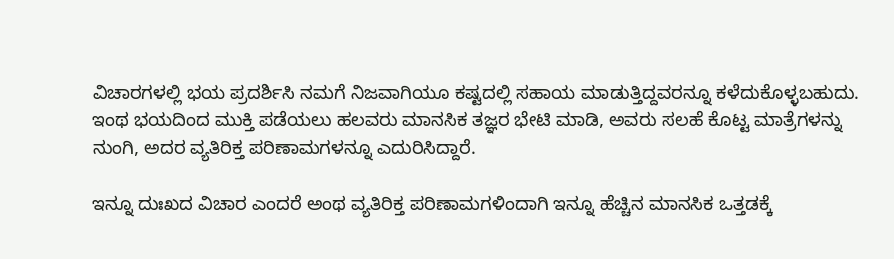ವಿಚಾರಗಳಲ್ಲಿ ಭಯ ಪ್ರದರ್ಶಿಸಿ ನಮಗೆ ನಿಜವಾಗಿಯೂ ಕಷ್ಟದಲ್ಲಿ ಸಹಾಯ ಮಾಡುತ್ತಿದ್ದವರನ್ನೂ ಕಳೆದುಕೊಳ್ಳಬಹುದು. ಇಂಥ ಭಯದಿಂದ ಮುಕ್ತಿ ಪಡೆಯಲು ಹಲವರು ಮಾನಸಿಕ ತಜ್ಞರ ಭೇಟಿ ಮಾಡಿ, ಅವರು ಸಲಹೆ ಕೊಟ್ಟ ಮಾತ್ರೆಗಳನ್ನು ನುಂಗಿ, ಅದರ ವ್ಯತಿರಿಕ್ತ ಪರಿಣಾಮಗಳನ್ನೂ ಎದುರಿಸಿದ್ದಾರೆ.

ಇನ್ನೂ ದುಃಖದ ವಿಚಾರ ಎಂದರೆ ಅಂಥ ವ್ಯತಿರಿಕ್ತ ಪರಿಣಾಮಗಳಿಂದಾಗಿ ಇನ್ನೂ ಹೆಚ್ಚಿನ ಮಾನಸಿಕ ಒತ್ತಡಕ್ಕೆ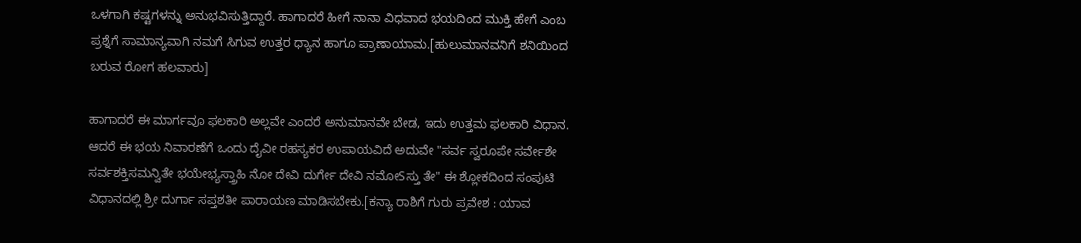ಒಳಗಾಗಿ ಕಷ್ಟಗಳನ್ನು ಅನುಭವಿಸುತ್ತಿದ್ದಾರೆ. ಹಾಗಾದರೆ ಹೀಗೆ ನಾನಾ ವಿಧವಾದ ಭಯದಿಂದ ಮುಕ್ತಿ ಹೇಗೆ ಎಂಬ ಪ್ರಶ್ನೆಗೆ ಸಾಮಾನ್ಯವಾಗಿ ನಮಗೆ ಸಿಗುವ ಉತ್ತರ ಧ್ಯಾನ ಹಾಗೂ ಪ್ರಾಣಾಯಾಮ.[ಹುಲುಮಾನವನಿಗೆ ಶನಿಯಿಂದ ಬರುವ ರೋಗ ಹಲವಾರು]

ಹಾಗಾದರೆ ಈ ಮಾರ್ಗವೂ ಫಲಕಾರಿ ಅಲ್ಲವೇ ಎಂದರೆ ಅನುಮಾನವೇ ಬೇಡ, ಇದು ಉತ್ತಮ ಫಲಕಾರಿ ವಿಧಾನ. ಆದರೆ ಈ ಭಯ ನಿವಾರಣೆಗೆ ಒಂದು ದೈವೀ ರಹಸ್ಯಕರ ಉಪಾಯವಿದೆ ಅದುವೇ "ಸರ್ವ ಸ್ವರೂಪೇ ಸರ್ವೇಶೇ ಸರ್ವಶಕ್ತಿಸಮನ್ವಿತೇ ಭಯೇಭ್ಯಸ್ತ್ರಾಹಿ ನೋ ದೇವಿ ದುರ್ಗೇ ದೇವಿ ನಮೋSಸ್ತು ತೇ" ಈ ಶ್ಲೋಕದಿಂದ ಸಂಪುಟಿ ವಿಧಾನದಲ್ಲಿ ಶ್ರೀ ದುರ್ಗಾ ಸಪ್ತಶತೀ ಪಾರಾಯಣ ಮಾಡಿಸಬೇಕು.[ಕನ್ಯಾ ರಾಶಿಗೆ ಗುರು ಪ್ರವೇಶ : ಯಾವ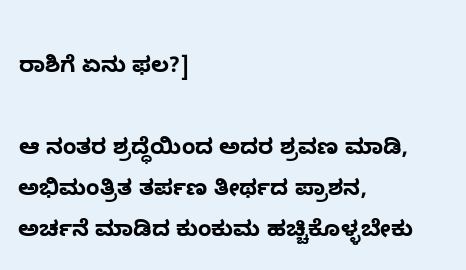ರಾಶಿಗೆ ಏನು ಫಲ?]

ಆ ನಂತರ ಶ್ರದ್ಧೆಯಿಂದ ಅದರ ಶ್ರವಣ ಮಾಡಿ, ಅಭಿಮಂತ್ರಿತ ತರ್ಪಣ ತೀರ್ಥದ ಪ್ರಾಶನ, ಅರ್ಚನೆ ಮಾಡಿದ ಕುಂಕುಮ ಹಚ್ಚಿಕೊಳ್ಳಬೇಕು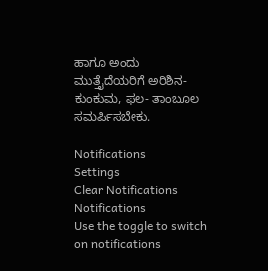ಹಾಗೂ ಅಂದು ಮುತ್ತೈದೆಯರಿಗೆ ಅರಿಶಿನ- ಕುಂಕುಮ, ಫಲ- ತಾಂಬೂಲ ಸಮರ್ಪಿಸಬೇಕು.

Notifications
Settings
Clear Notifications
Notifications
Use the toggle to switch on notifications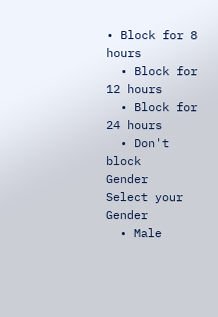• Block for 8 hours
  • Block for 12 hours
  • Block for 24 hours
  • Don't block
Gender
Select your Gender
  • Male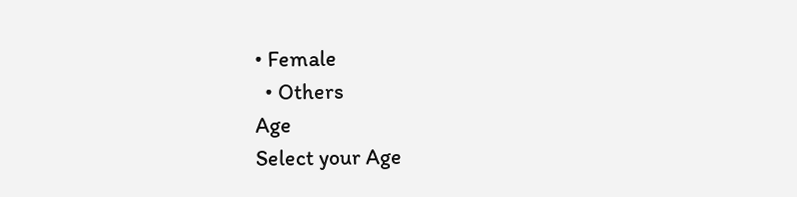• Female
  • Others
Age
Select your Age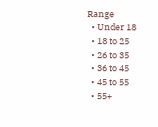Range
  • Under 18
  • 18 to 25
  • 26 to 35
  • 36 to 45
  • 45 to 55
  • 55+